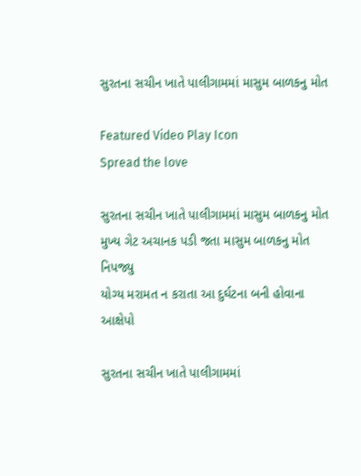સુરતના સચીન ખાતે પાલીગામમાં માસુમ બાળકનુ મોત

Featured Video Play Icon
Spread the love

સુરતના સચીન ખાતે પાલીગામમાં માસુમ બાળકનુ મોત
મુખ્ય ગેટ અચાનક પડી જતા માસુમ બાળકનુ મોત નિપજ્યુ
યોગ્ય મરામત ન કરાતા આ દુર્ઘટના બની હોવાના આક્ષેપો

સુરતના સચીન ખાતે પાલીગામમાં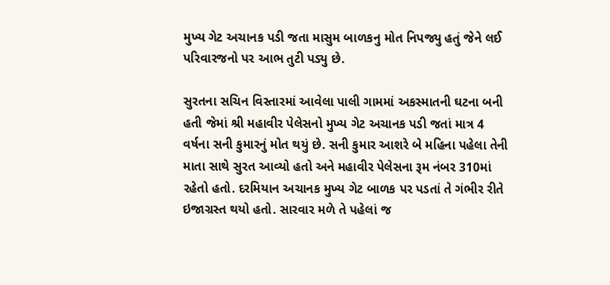મુખ્ય ગેટ અચાનક પડી જતા માસુમ બાળકનુ મોત નિપજ્યુ હતું જેને લઈ પરિવારજનો પર આભ તુટી પડ્યુ છે.

સુરતના સચિન વિસ્તારમાં આવેલા પાલી ગામમાં અકસ્માતની ઘટના બની હતી જેમાં શ્રી મહાવીર પેલેસનો મુખ્ય ગેટ અચાનક પડી જતાં માત્ર 4 વર્ષના સની કુમારનું મોત થયું છે. સની કુમાર આશરે બે મહિના પહેલા તેની માતા સાથે સુરત આવ્યો હતો અને મહાવીર પેલેસના રૂમ નંબર 310માં રહેતો હતો. દરમિયાન અચાનક મુખ્ય ગેટ બાળક પર પડતાં તે ગંભીર રીતે ઇજાગ્રસ્ત થયો હતો. સારવાર મળે તે પહેલાં જ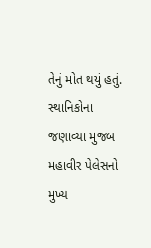તેનું મોત થયું હતું. સ્થાનિકોના જણાવ્યા મુજબ મહાવીર પેલેસનો મુખ્ય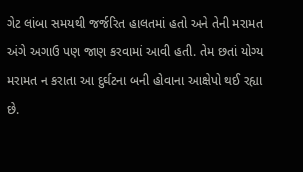ગેટ લાંબા સમયથી જર્જરિત હાલતમાં હતો અને તેની મરામત અંગે અગાઉ પણ જાણ કરવામાં આવી હતી. તેમ છતાં યોગ્ય મરામત ન કરાતા આ દુર્ઘટના બની હોવાના આક્ષેપો થઈ રહ્યા છે.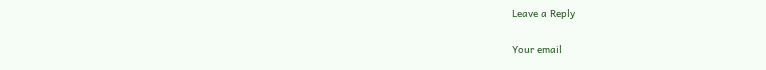Leave a Reply

Your email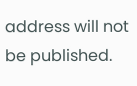address will not be published.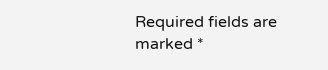Required fields are marked *